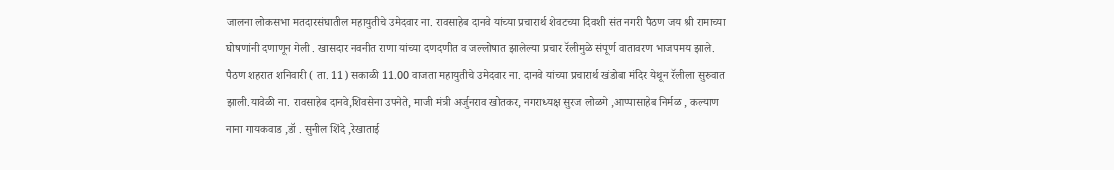जालना लोकसभा मतदारसंघातील महायुतीचे उमेदवार ना. रावसाहेब दानवे यांच्या प्रचारार्थ शेवटच्या दिवशी संत नगरी पैठण जय श्री रामाच्या घोषणांनी दणाणून गेली . खासदार नवनीत राणा यांच्या दणदणीत व जल्लोषात झालेल्या प्रचार रॅलीमुळे संपूर्ण वातावरण भाजपमय झाले.
पैठण शहरात शनिवारी ( ता. 11) सकाळी 11.00 वाजता महायुतीचे उमेदवार ना. दानवे यांच्या प्रचारार्थ खंडोबा मंदिर येथून रॅलीला सुरुवात झाली.यावेळी ना. रावसाहेब दानवे,शिवसेना उपनेते, माजी मंत्री अर्जुनराव खोतकर, नगराध्यक्ष सुरज लोळगे ,आप्पासाहेब निर्मळ , कल्याण नाना गायकवाड ,डॉ . सुनील शिंदे ,रेखाताई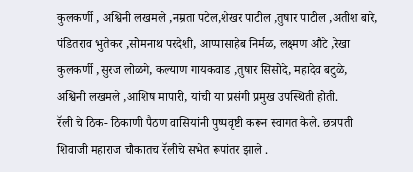कुलकर्णी , अश्विनी लखमले ,नम्रता पटेल,शेखर पाटील ,तुषार पाटील ,अतीश बारे, पंडितराव भुतेकर ,सोमनाथ परदेशी, आप्पासाहेब निर्मळ, लक्ष्मण औटे ,रेखा कुलकर्णी ,सुरज लोळगे, कल्याण गायकवाड ,तुषार सिसोदे, महादेव बटुळे, अश्विनी लखमले ,आशिष मापारी, यांची या प्रसंगी प्रमुख उपस्थिती होती.
रॅली चे ठिक- ठिकाणी पैठण वासियांनी पुष्पवृष्टी करून स्वागत केले. छत्रपती शिवाजी महाराज चौकातच रॅलीचे सभेत रूपांतर झाले .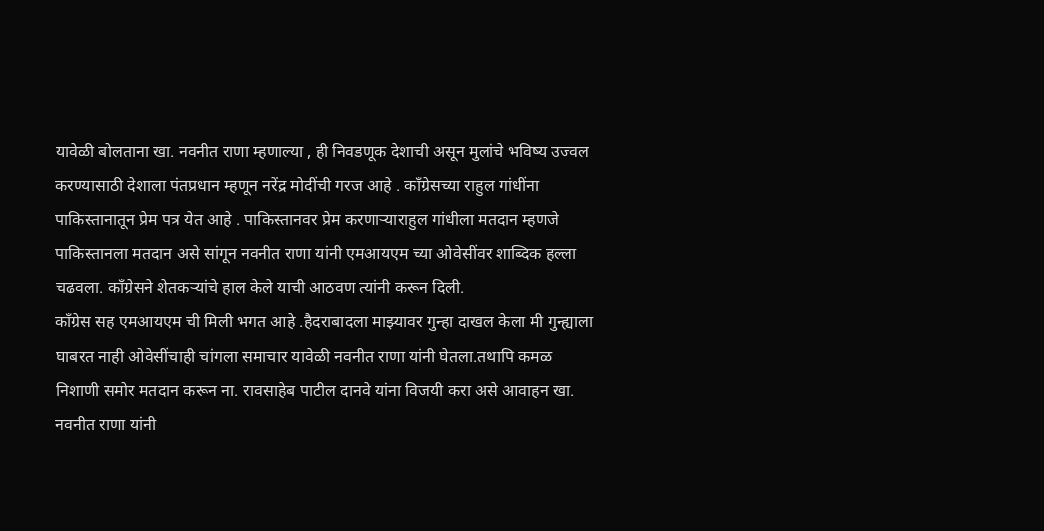यावेळी बोलताना खा. नवनीत राणा म्हणाल्या , ही निवडणूक देशाची असून मुलांचे भविष्य उज्वल करण्यासाठी देशाला पंतप्रधान म्हणून नरेंद्र मोदींची गरज आहे . काँग्रेसच्या राहुल गांधींना पाकिस्तानातून प्रेम पत्र येत आहे . पाकिस्तानवर प्रेम करणाऱ्याराहुल गांधीला मतदान म्हणजे पाकिस्तानला मतदान असे सांगून नवनीत राणा यांनी एमआयएम च्या ओवेसींवर शाब्दिक हल्ला चढवला. काँग्रेसने शेतकऱ्यांचे हाल केले याची आठवण त्यांनी करून दिली.
काँग्रेस सह एमआयएम ची मिली भगत आहे .हैदराबादला माझ्यावर गुन्हा दाखल केला मी गुन्ह्याला घाबरत नाही ओवेसींचाही चांगला समाचार यावेळी नवनीत राणा यांनी घेतला.तथापि कमळ निशाणी समोर मतदान करून ना. रावसाहेब पाटील दानवे यांना विजयी करा असे आवाहन खा. नवनीत राणा यांनी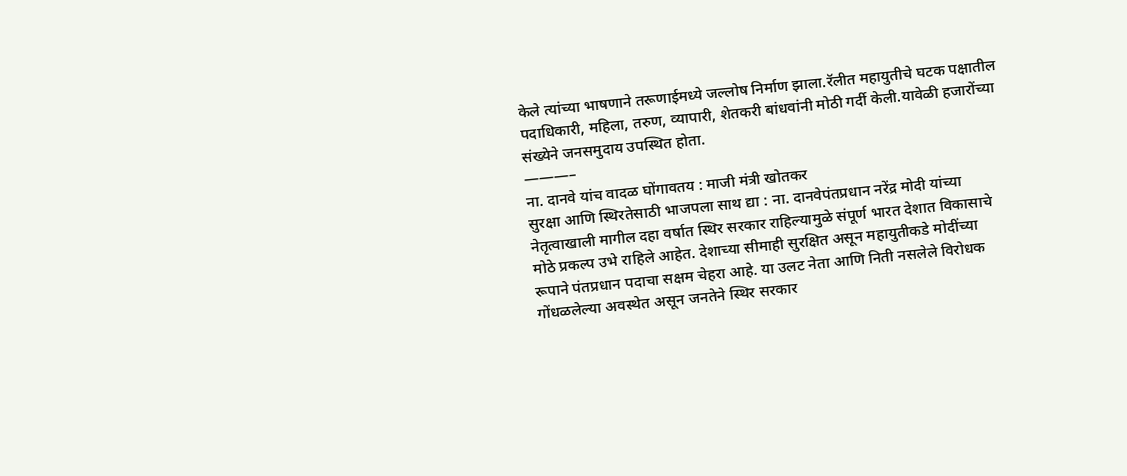केले त्यांच्या भाषणाने तरूणाईमध्ये जल्लोष निर्माण झाला.रॅलीत महायुतीचे घटक पक्षातील पदाधिकारी, महिला, तरुण, व्यापारी, शेतकरी बांधवांनी मोठी गर्दी केली.यावेळी हजारोंच्या संख्येने जनसमुदाय उपस्थित होता.
———–
ना. दानवे यांच वादळ घोंगावतय : माजी मंत्री खोतकर
सुरक्षा आणि स्थिरतेसाठी भाजपला साथ द्या : ना. दानवेपंतप्रधान नरेंद्र मोदी यांच्या नेतृत्वाखाली मागील दहा वर्षात स्थिर सरकार राहिल्यामुळे संपूर्ण भारत देशात विकासाचे मोठे प्रकल्प उभे राहिले आहेत. देशाच्या सीमाही सुरक्षित असून महायुतीकडे मोदींच्या रूपाने पंतप्रधान पदाचा सक्षम चेहरा आहे. या उलट नेता आणि निती नसलेले विरोधक गोंधळलेल्या अवस्थेत असून जनतेने स्थिर सरकार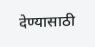देण्यासाठी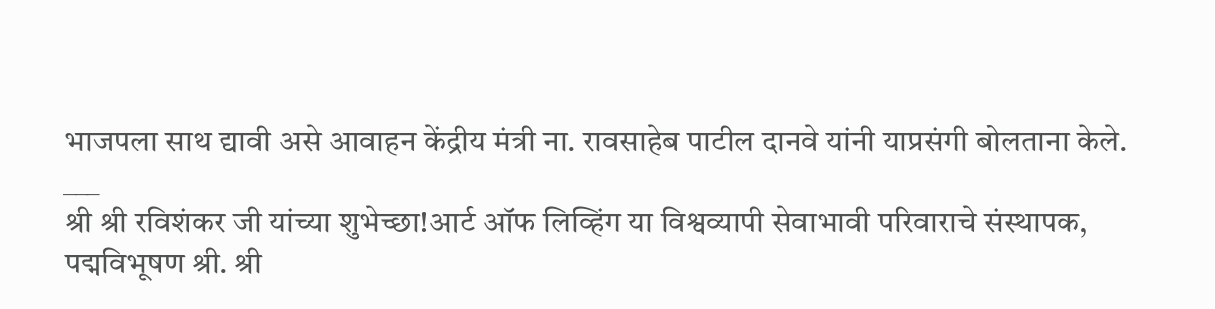भाजपला साथ द्यावी असे आवाहन केंद्रीय मंत्री ना. रावसाहेब पाटील दानवे यांनी याप्रसंगी बोलताना केले.
___
श्री श्री रविशंकर जी यांच्या शुभेच्छा!आर्ट ऑफ लिव्हिंग या विश्वव्यापी सेवाभावी परिवाराचे संस्थापक, पद्मविभूषण श्री. श्री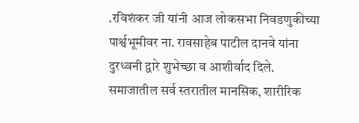.रविशंकर जी यांनी आज लोकसभा निवडणुकीच्या पार्श्वभूमीवर ना. रावसाहेब पाटील दानवे यांना दुरध्वनी द्वारे शुभेच्छा व आशीर्वाद दिले. समाजातील सर्व स्तरातील मानसिक, शारीरिक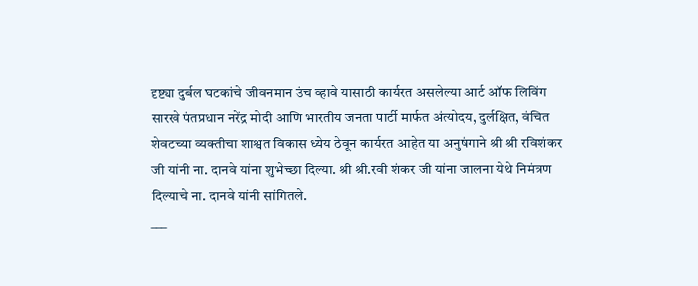दृष्ट्या दुर्बल घटकांचे जीवनमान उंच व्हावे यासाठी कार्यरत असलेल्या आर्ट ऑफ लिविंग सारखे पंतप्रधान नरेंद्र मोदी आणि भारतीय जनता पार्टी मार्फत अंत्योदय, दुर्लक्षित, वंचित शेवटच्या व्यक्तीचा शाश्वत विकास ध्येय ठेवून कार्यरत आहेत या अनुषंगाने श्री श्री रविशंकर जी यांनी ना. दानवे यांना शुभेच्छा दिल्या. श्री श्री.रवी शंकर जी यांना जालना येथे निमंत्रण दिल्याचे ना. दानवे यांनी सांगितले.
___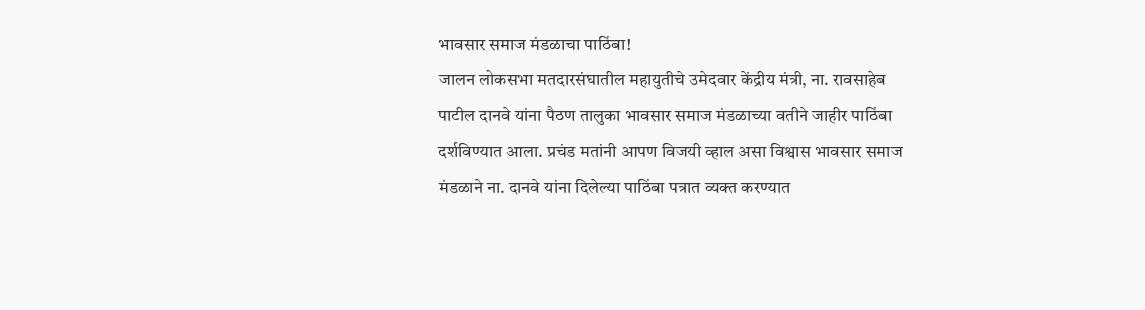भावसार समाज मंडळाचा पाठिंबा!
जालन लोकसभा मतदारसंघातील महायुतीचे उमेदवार केंद्रीय मंत्री, ना. रावसाहेब पाटील दानवे यांना पैठण तालुका भावसार समाज मंडळाच्या वतीने जाहीर पाठिंबा दर्शविण्यात आला. प्रचंड मतांनी आपण विजयी व्हाल असा विश्वास भावसार समाज मंडळाने ना. दानवे यांना दिलेल्या पाठिंबा पत्रात व्यक्त करण्यात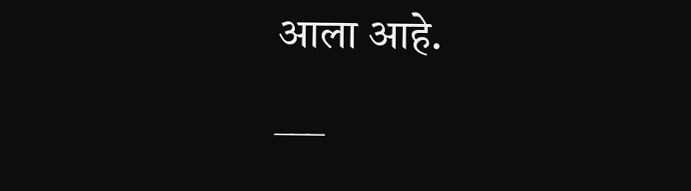आला आहे.
___